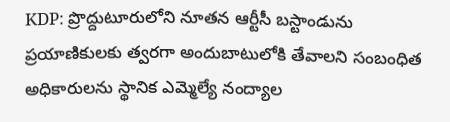KDP: ప్రొద్దుటూరులోని నూతన ఆర్టీసీ బస్టాండును ప్రయాణికులకు త్వరగా అందుబాటులోకి తేవాలని సంబంధిత అధికారులను స్థానిక ఎమ్మెల్యే నంద్యాల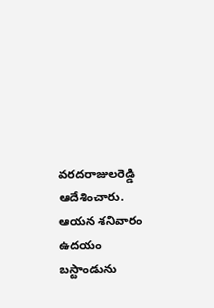వరదరాజులరెడ్డి ఆదేశించారు. ఆయన శనివారం ఉదయం బస్టాండును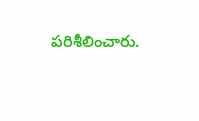పరిశీలించారు.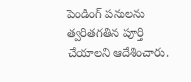పెండింగ్ పనులను త్వరితగతిన పూర్తి చేయాలని ఆదేశించారు.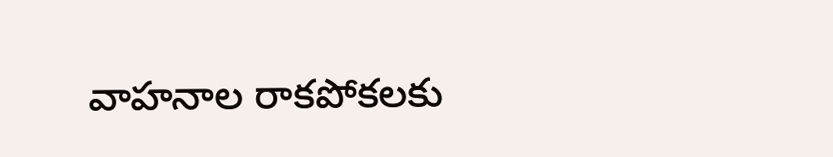వాహనాల రాకపోకలకు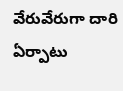వేరువేరుగా దారి ఏర్పాటు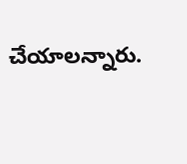చేయాలన్నారు.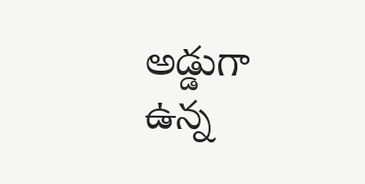అడ్డుగా ఉన్న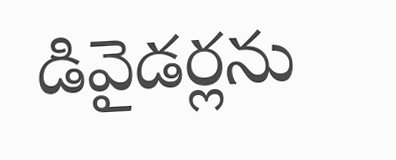డివైడర్లను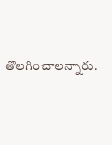తొలగించాలన్నారు.